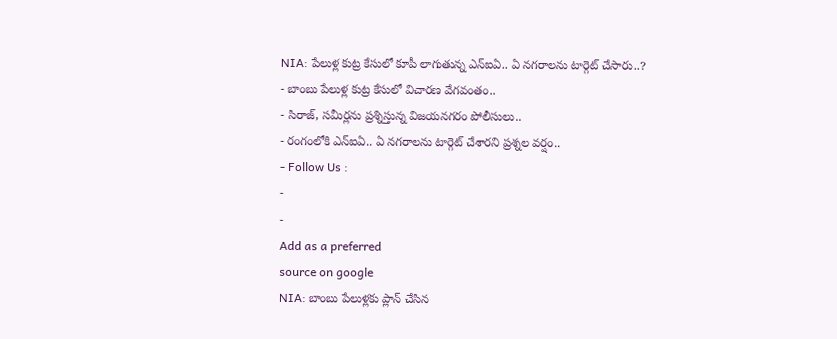NIA: పేలుళ్ల కుట్ర కేసులో కూపీ లాగుతున్న ఎన్ఐఏ.. ఏ నగరాలను టార్గెట్ చేసారు..?
- బాంబు పేలుళ్ల కుట్ర కేసులో విచారణ వేగవంతం..
- సిరాజ్, సమీర్లను ప్రశ్నిస్తున్న విజయనగరం పోలీసులు..
- రంగంలోకి ఎన్ఐఏ.. ఏ నగరాలను టార్గెట్ చేశారని ప్రశ్నల వర్షం..
- Follow Us :
-
-
Add as a preferred
source on google
NIA: బాంబు పేలుళ్లకు ప్లాన్ చేసిన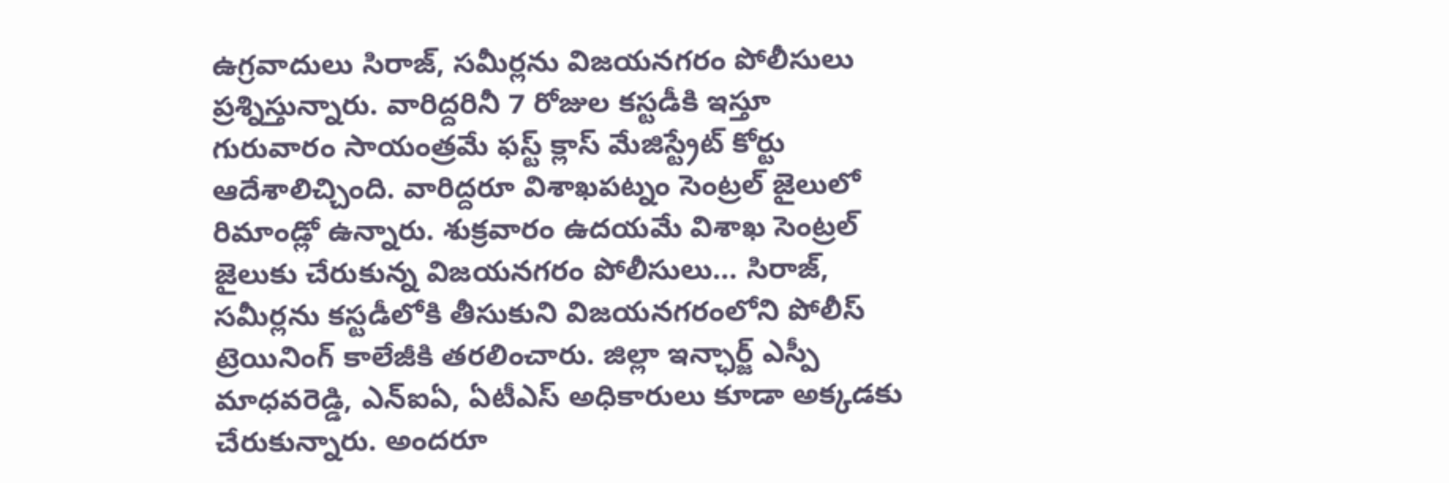ఉగ్రవాదులు సిరాజ్, సమీర్లను విజయనగరం పోలీసులు ప్రశ్నిస్తున్నారు. వారిద్దరినీ 7 రోజుల కస్టడీకి ఇస్తూ గురువారం సాయంత్రమే ఫస్ట్ క్లాస్ మేజిస్ట్రేట్ కోర్టు ఆదేశాలిచ్చింది. వారిద్దరూ విశాఖపట్నం సెంట్రల్ జైలులో రిమాండ్లో ఉన్నారు. శుక్రవారం ఉదయమే విశాఖ సెంట్రల్ జైలుకు చేరుకున్న విజయనగరం పోలీసులు… సిరాజ్, సమీర్లను కస్టడీలోకి తీసుకుని విజయనగరంలోని పోలీస్ ట్రెయినింగ్ కాలేజీకి తరలించారు. జిల్లా ఇన్ఛార్జ్ ఎస్పీ మాధవరెడ్డి, ఎన్ఐఏ, ఏటీఎస్ అధికారులు కూడా అక్కడకు చేరుకున్నారు. అందరూ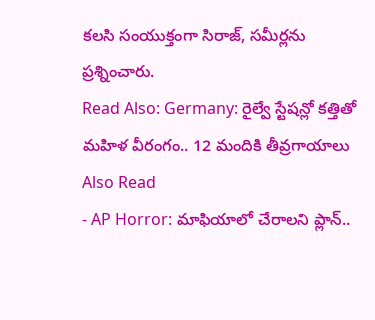కలసి సంయుక్తంగా సిరాజ్, సమీర్లను ప్రశ్నించారు.
Read Also: Germany: రైల్వే స్టేషన్లో కత్తితో మహిళ వీరంగం.. 12 మందికి తీవ్రగాయాలు
Also Read
- AP Horror: మాఫియాలో చేరాలని ప్లాన్..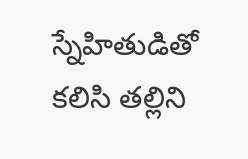స్నేహితుడితో కలిసి తల్లిని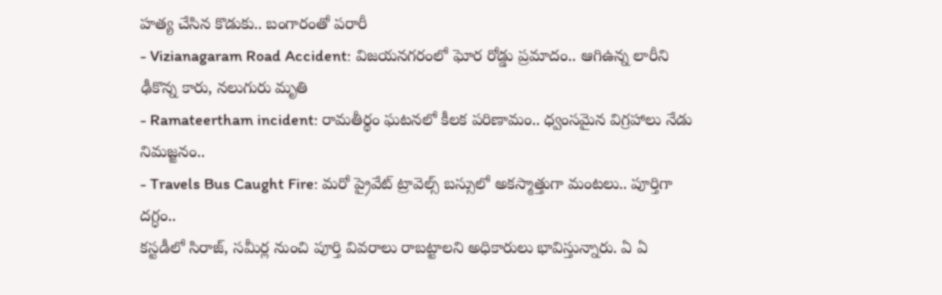హత్య చేసిన కొడుకు.. బంగారంతో పరారీ
- Vizianagaram Road Accident: విజయనగరంలో ఘోర రోడ్డు ప్రమాదం.. ఆగిఉన్న లారీని ఢీకొన్న కారు, నలుగురు మృతి
- Ramateertham incident: రామతీర్థం ఘటనలో కీలక పరిణామం.. ధ్వంసమైన విగ్రహాలు నేడు నిమజ్జనం..
- Travels Bus Caught Fire: మరో ప్రైవేట్ ట్రావెల్స్ బస్సులో అకస్మాత్తుగా మంటలు.. పూర్తిగా దగ్ధం..
కస్టడీలో సిరాజ్, సమీర్ల నుంచి పూర్తి వివరాలు రాబట్టాలని అధికారులు భావిస్తున్నారు. ఏ ఏ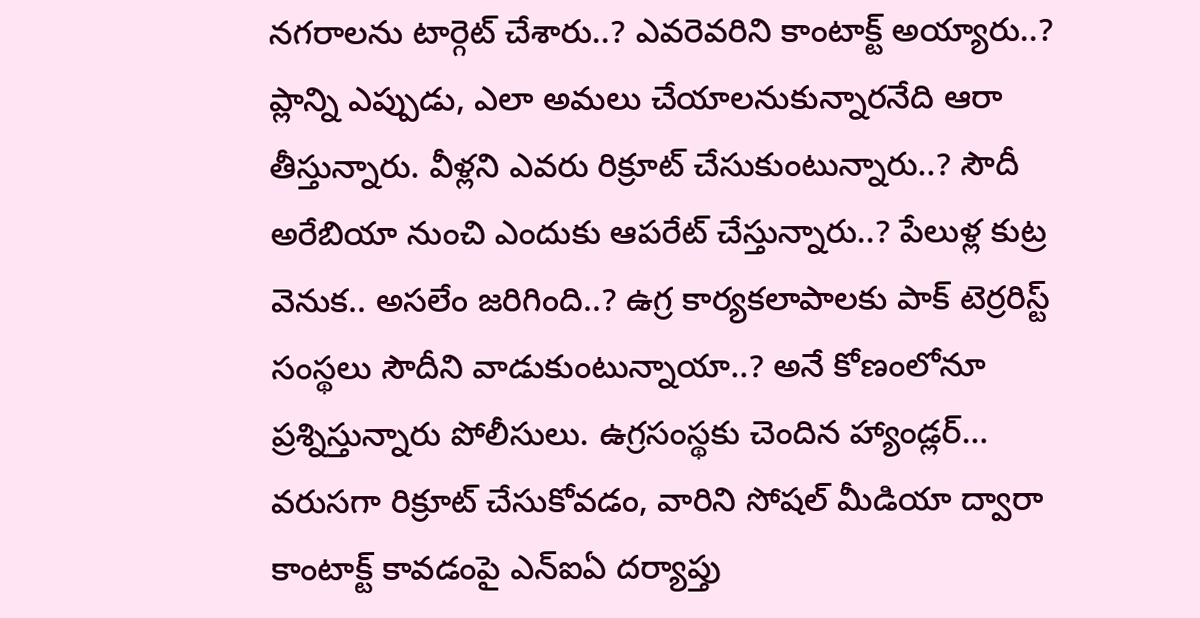నగరాలను టార్గెట్ చేశారు..? ఎవరెవరిని కాంటాక్ట్ అయ్యారు..? ప్లాన్ని ఎప్పుడు, ఎలా అమలు చేయాలనుకున్నారనేది ఆరా తీస్తున్నారు. వీళ్లని ఎవరు రిక్రూట్ చేసుకుంటున్నారు..? సౌదీ అరేబియా నుంచి ఎందుకు ఆపరేట్ చేస్తున్నారు..? పేలుళ్ల కుట్ర వెనుక.. అసలేం జరిగింది..? ఉగ్ర కార్యకలాపాలకు పాక్ టెర్రరిస్ట్ సంస్థలు సౌదీని వాడుకుంటున్నాయా..? అనే కోణంలోనూ ప్రశ్నిస్తున్నారు పోలీసులు. ఉగ్రసంస్థకు చెందిన హ్యాండ్లర్… వరుసగా రిక్రూట్ చేసుకోవడం, వారిని సోషల్ మీడియా ద్వారా కాంటాక్ట్ కావడంపై ఎన్ఐఏ దర్యాప్తు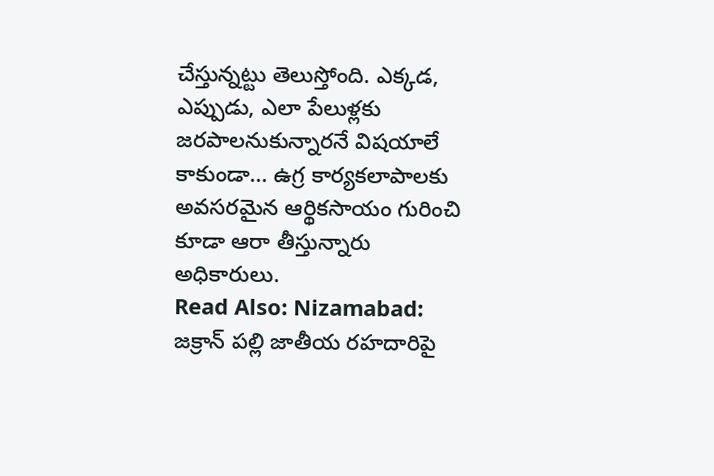చేస్తున్నట్టు తెలుస్తోంది. ఎక్కడ, ఎప్పుడు, ఎలా పేలుళ్లకు జరపాలనుకున్నారనే విషయాలే కాకుండా… ఉగ్ర కార్యకలాపాలకు అవసరమైన ఆర్థికసాయం గురించి కూడా ఆరా తీస్తున్నారు అధికారులు.
Read Also: Nizamabad: జక్రాన్ పల్లి జాతీయ రహదారిపై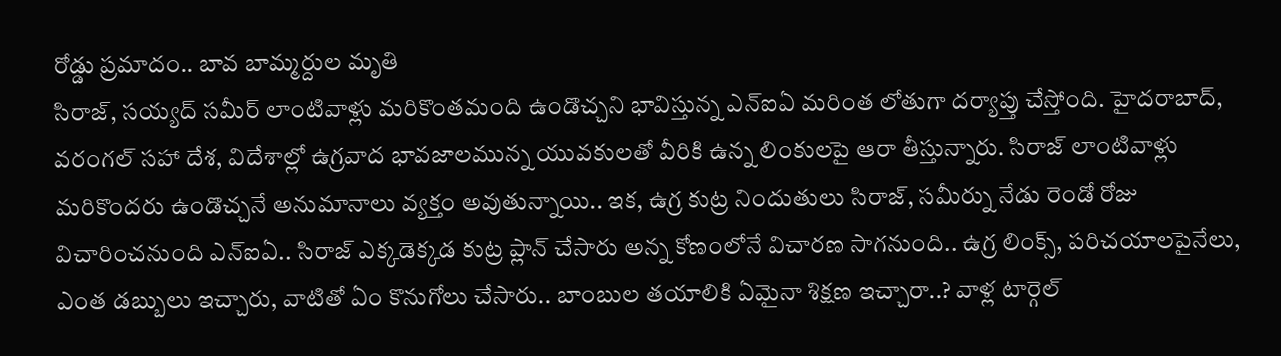రోడ్డు ప్రమాదం.. బావ బామ్మర్దుల మృతి
సిరాజ్, సయ్యద్ సమీర్ లాంటివాళ్లు మరికొంతమంది ఉండొచ్చని భావిస్తున్న ఎన్ఐఏ మరింత లోతుగా దర్యాప్తు చేస్తోంది. హైదరాబాద్, వరంగల్ సహా దేశ, విదేశాల్లో ఉగ్రవాద భావజాలమున్న యువకులతో వీరికి ఉన్న లింకులపై ఆరా తీస్తున్నారు. సిరాజ్ లాంటివాళ్లు మరికొందరు ఉండొచ్చనే అనుమానాలు వ్యక్తం అవుతున్నాయి.. ఇక, ఉగ్ర కుట్ర నిందుతులు సిరాజ్, సమీర్ను నేడు రెండో రోజు విచారించనుంది ఎన్ఐఏ.. సిరాజ్ ఎక్కడెక్కడ కుట్ర ప్లాన్ చేసారు అన్న కోణంలోనే విచారణ సాగనుంది.. ఉగ్ర లింక్స్, పరిచయాలపైనేలు, ఎంత డబ్బులు ఇచ్చారు, వాటితో ఏం కొనుగోలు చేసారు.. బాంబుల తయాలికి ఏమైనా శిక్షణ ఇచ్చారా..? వాళ్ల టార్గెల్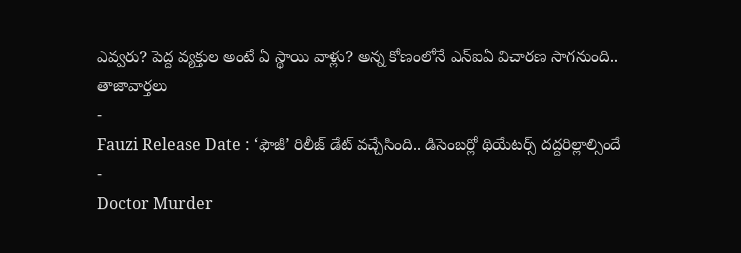ఎవ్వరు? పెద్ద వ్యక్తుల అంటే ఏ స్థాయి వాళ్లు? అన్న కోణంలోనే ఎన్ఐఏ విచారణ సాగనుంది..
తాజావార్తలు
-
Fauzi Release Date : ‘ఫౌజీ’ రిలీజ్ డేట్ వచ్చేసింది.. డిసెంబర్లో థియేటర్స్ దద్దరిల్లాల్సిందే
-
Doctor Murder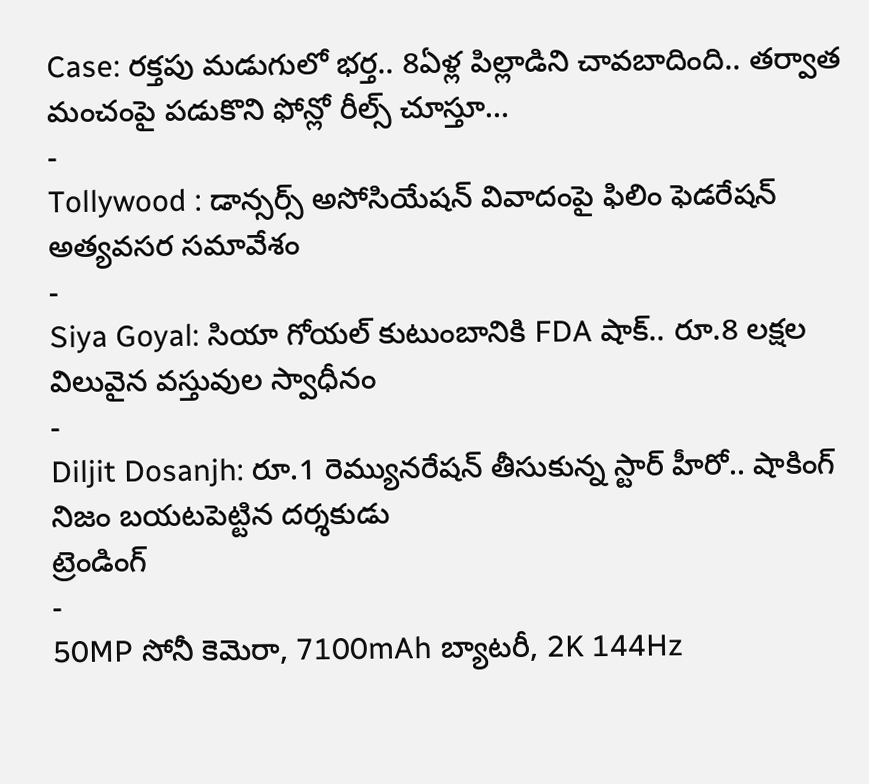Case: రక్తపు మడుగులో భర్త.. 8ఏళ్ల పిల్లాడిని చావబాదింది.. తర్వాత మంచంపై పడుకొని ఫోన్లో రీల్స్ చూస్తూ…
-
Tollywood : డాన్సర్స్ అసోసియేషన్ వివాదంపై ఫిలిం ఫెడరేషన్ అత్యవసర సమావేశం
-
Siya Goyal: సియా గోయల్ కుటుంబానికి FDA షాక్.. రూ.8 లక్షల విలువైన వస్తువుల స్వాధీనం
-
Diljit Dosanjh: రూ.1 రెమ్యునరేషన్ తీసుకున్న స్టార్ హీరో.. షాకింగ్ నిజం బయటపెట్టిన దర్శకుడు
ట్రెండింగ్
-
50MP సోనీ కెమెరా, 7100mAh బ్యాటరీ, 2K 144Hz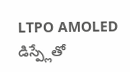LTPO AMOLED డిస్ప్లేతో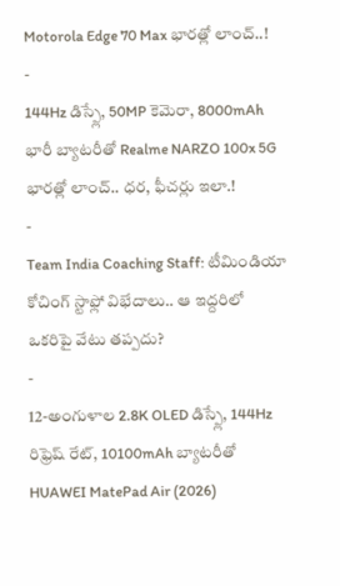Motorola Edge 70 Max భారత్లో లాంచ్..!
-
144Hz డిస్ప్లే, 50MP కెమెరా, 8000mAh భారీ బ్యాటరీతో Realme NARZO 100x 5G భారత్లో లాంచ్.. ధర, ఫీచర్లు ఇలా.!
-
Team India Coaching Staff: టీమిండియా కోచింగ్ స్టాఫ్లో విభేదాలు.. ఆ ఇద్దరిలో ఒకరిపై వేటు తప్పదు?
-
12-అంగుళాల 2.8K OLED డిస్ప్లే, 144Hz రిఫ్రెష్ రేట్, 10100mAh బ్యాటరీతో HUAWEI MatePad Air (2026)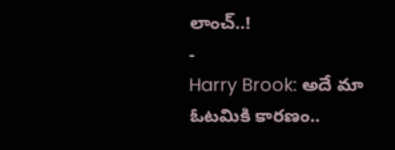లాంచ్..!
-
Harry Brook: అదే మా ఓటమికి కారణం..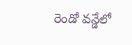రెండో వన్డేలో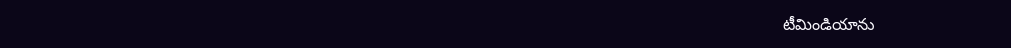టీమిండియాను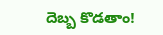దెబ్బ కొడతాం!